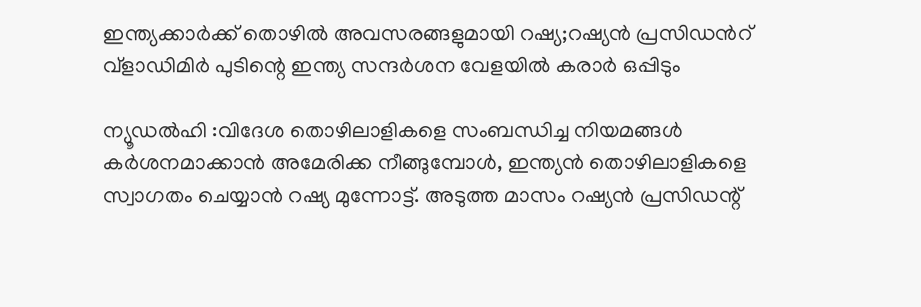ഇന്ത്യക്കാര്‍ക്ക് തൊഴില്‍ അവസരങ്ങളുമായി റഷ്യ;റഷ്യൻ പ്രസിഡൻറ് വ്ളാഡിമിർ പുടിന്റെ ഇന്ത്യ സന്ദര്‍ശന വേളയില്‍ കരാര്‍ ഒപ്പിടും

ന്യൂഡല്‍ഹി :വിദേശ തൊഴിലാളികളെ സംബന്ധിച്ച നിയമങ്ങള്‍ കര്‍ശനമാക്കാന്‍ അമേരിക്ക നീങ്ങുമ്പോള്‍, ഇന്ത്യന്‍ തൊഴിലാളികളെ സ്വാഗതം ചെയ്യാന്‍ റഷ്യ മുന്നോട്ട്. അടുത്ത മാസം റഷ്യന്‍ പ്രസിഡന്റ്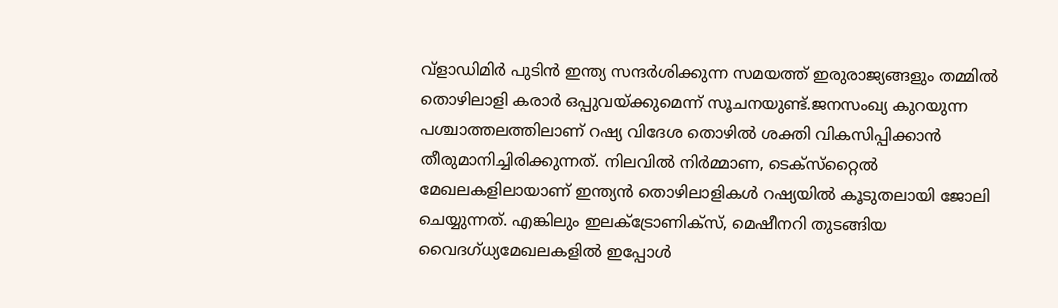വ്ളാഡിമിർ പുടിന്‍ ഇന്ത്യ സന്ദര്‍ശിക്കുന്ന സമയത്ത് ഇരുരാജ്യങ്ങളും തമ്മില്‍ തൊഴിലാളി കരാര്‍ ഒപ്പുവയ്ക്കുമെന്ന് സൂചനയുണ്ട്.ജനസംഖ്യ കുറയുന്ന പശ്ചാത്തലത്തിലാണ് റഷ്യ വിദേശ തൊഴില്‍ ശക്തി വികസിപ്പിക്കാന്‍ തീരുമാനിച്ചിരിക്കുന്നത്. നിലവില്‍ നിര്‍മ്മാണ, ടെക്‌സ്‌റ്റൈല്‍ മേഖലകളിലായാണ് ഇന്ത്യന്‍ തൊഴിലാളികള്‍ റഷ്യയില്‍ കൂടുതലായി ജോലി ചെയ്യുന്നത്. എങ്കിലും ഇലക്‌ട്രോണിക്‌സ്, മെഷീനറി തുടങ്ങിയ വൈദഗ്ധ്യമേഖലകളില്‍ ഇപ്പോൾ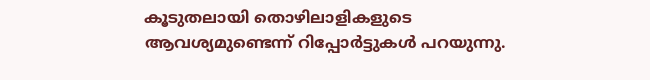കൂടുതലായി തൊഴിലാളികളുടെ ആവശ്യമുണ്ടെന്ന് റിപ്പോര്‍ട്ടുകള്‍ പറയുന്നു.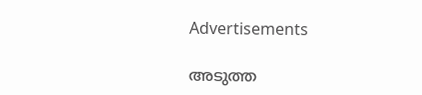Advertisements

അടുത്ത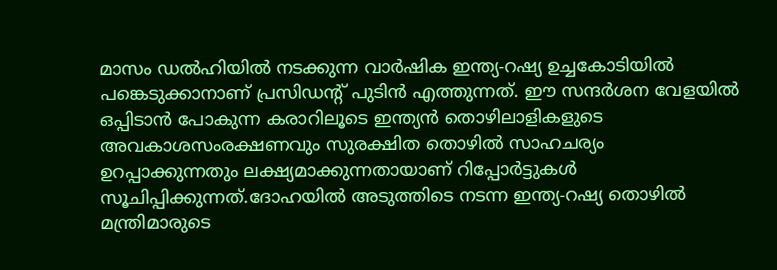മാസം ഡൽഹിയിൽ നടക്കുന്ന വാര്‍ഷിക ഇന്ത്യ-റഷ്യ ഉച്ചകോടിയില്‍ പങ്കെടുക്കാനാണ് പ്രസിഡന്റ് പുടിന്‍ എത്തുന്നത്. ഈ സന്ദര്‍ശന വേളയില്‍ ഒപ്പിടാന്‍ പോകുന്ന കരാറിലൂടെ ഇന്ത്യന്‍ തൊഴിലാളികളുടെ അവകാശസംരക്ഷണവും സുരക്ഷിത തൊഴില്‍ സാഹചര്യം ഉറപ്പാക്കുന്നതും ലക്ഷ്യമാക്കുന്നതായാണ് റിപ്പോര്‍ട്ടുകള്‍ സൂചിപ്പിക്കുന്നത്.ദോഹയില്‍ അടുത്തിടെ നടന്ന ഇന്ത്യ-റഷ്യ തൊഴില്‍ മന്ത്രിമാരുടെ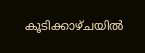കൂടിക്കാഴ്ചയില്‍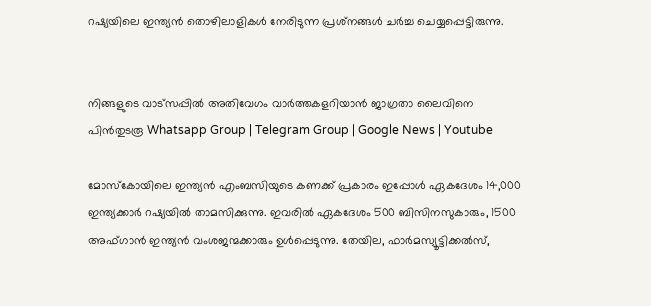റഷ്യയിലെ ഇന്ത്യന്‍ തൊഴിലാളികള്‍ നേരിടുന്ന പ്രശ്‌നങ്ങള്‍ ചര്‍ച്ച ചെയ്യപ്പെട്ടിരുന്നു.


നിങ്ങളുടെ വാട്സപ്പിൽ അതിവേഗം വാർത്തകളറിയാൻ ജാഗ്രതാ ലൈവിനെ പിൻതുടരൂ Whatsapp Group | Telegram Group | Google News | Youtube

മോസ്‌കോയിലെ ഇന്ത്യന്‍ എംബസിയുടെ കണക്ക് പ്രകാരം ഇപ്പോൾ ഏകദേശം 14,000 ഇന്ത്യക്കാര്‍ റഷ്യയില്‍ താമസിക്കുന്നു. ഇവരില്‍ ഏകദേശം 500 ബിസിനസുകാരും, 1500 അഫ്ഗാന്‍ ഇന്ത്യന്‍ വംശജന്മക്കാരും ഉള്‍പ്പെടുന്നു. തേയില, ഫാര്‍മസ്യൂട്ടിക്കല്‍സ്,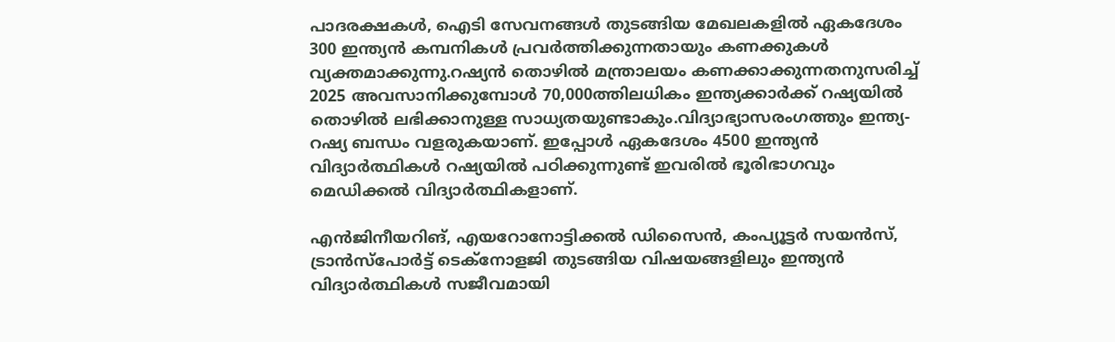പാദരക്ഷകള്‍, ഐടി സേവനങ്ങള്‍ തുടങ്ങിയ മേഖലകളില്‍ ഏകദേശം 300 ഇന്ത്യന്‍ കമ്പനികള്‍ പ്രവര്‍ത്തിക്കുന്നതായും കണക്കുകള്‍ വ്യക്തമാക്കുന്നു.റഷ്യന്‍ തൊഴില്‍ മന്ത്രാലയം കണക്കാക്കുന്നതനുസരിച്ച് 2025 അവസാനിക്കുമ്പോള്‍ 70,000ത്തിലധികം ഇന്ത്യക്കാര്‍ക്ക് റഷ്യയില്‍ തൊഴില്‍ ലഭിക്കാനുള്ള സാധ്യതയുണ്ടാകും.വിദ്യാഭ്യാസരംഗത്തും ഇന്ത്യ-റഷ്യ ബന്ധം വളരുകയാണ്. ഇപ്പോൾ ഏകദേശം 4500 ഇന്ത്യന്‍ വിദ്യാര്‍ത്ഥികള്‍ റഷ്യയില്‍ പഠിക്കുന്നുണ്ട് ഇവരില്‍ ഭൂരിഭാഗവും മെഡിക്കല്‍ വിദ്യാര്‍ത്ഥികളാണ്.

എന്‍ജിനീയറിങ്, എയറോനോട്ടിക്കല്‍ ഡിസൈന്‍, കംപ്യൂട്ടര്‍ സയന്‍സ്, ട്രാന്‍സ്‌പോര്‍ട്ട് ടെക്‌നോളജി തുടങ്ങിയ വിഷയങ്ങളിലും ഇന്ത്യന്‍ വിദ്യാര്‍ത്ഥികള്‍ സജീവമായി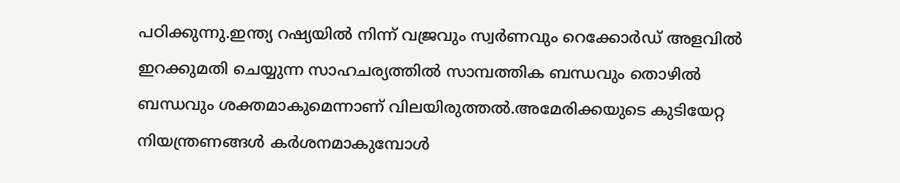പഠിക്കുന്നു.ഇന്ത്യ റഷ്യയില്‍ നിന്ന് വജ്രവും സ്വര്‍ണവും റെക്കോര്‍ഡ് അളവില്‍ ഇറക്കുമതി ചെയ്യുന്ന സാഹചര്യത്തില്‍ സാമ്പത്തിക ബന്ധവും തൊഴില്‍ ബന്ധവും ശക്തമാകുമെന്നാണ് വിലയിരുത്തല്‍.അമേരിക്കയുടെ കുടിയേറ്റ നിയന്ത്രണങ്ങള്‍ കര്‍ശനമാകുമ്പോള്‍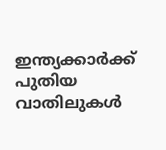ഇന്ത്യക്കാര്‍ക്ക് പുതിയ വാതിലുകള്‍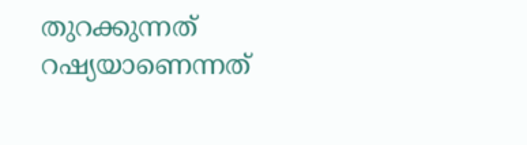തുറക്കുന്നത് റഷ്യയാണെന്നത്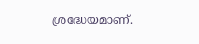ശ്രദ്ധേയമാണ്.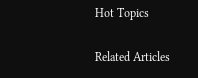Hot Topics

Related Articles